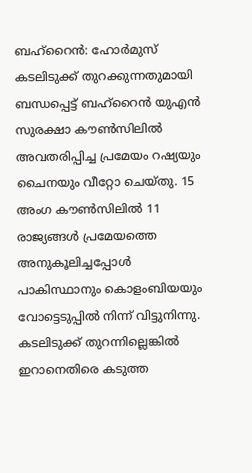ബഹ്റൈൻ: ഹോർമുസ് കടലിടുക്ക് തുറക്കുന്നതുമായി ബന്ധപ്പെട്ട് ബഹ്റൈൻ യുഎൻ സുരക്ഷാ കൗൺസിലിൽ അവതരിപ്പിച്ച പ്രമേയം റഷ്യയും ചൈനയും വീറ്റോ ചെയ്തു. 15 അംഗ കൗൺസിലിൽ 11 രാജ്യങ്ങൾ പ്രമേയത്തെ അനുകൂലിച്ചപ്പോൾ പാകിസ്ഥാനും കൊളംബിയയും വോട്ടെടുപ്പിൽ നിന്ന് വിട്ടുനിന്നു. കടലിടുക്ക് തുറന്നില്ലെങ്കിൽ ഇറാനെതിരെ കടുത്ത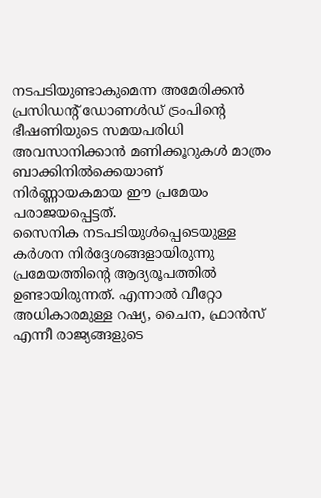നടപടിയുണ്ടാകുമെന്ന അമേരിക്കൻ പ്രസിഡന്റ് ഡോണൾഡ് ട്രംപിന്റെ ഭീഷണിയുടെ സമയപരിധി അവസാനിക്കാൻ മണിക്കൂറുകൾ മാത്രം ബാക്കിനിൽക്കെയാണ് നിർണ്ണായകമായ ഈ പ്രമേയം പരാജയപ്പെട്ടത്.
സൈനിക നടപടിയുൾപ്പെടെയുള്ള കർശന നിർദ്ദേശങ്ങളായിരുന്നു പ്രമേയത്തിന്റെ ആദ്യരൂപത്തിൽ ഉണ്ടായിരുന്നത്. എന്നാൽ വീറ്റോ അധികാരമുള്ള റഷ്യ, ചൈന, ഫ്രാൻസ് എന്നീ രാജ്യങ്ങളുടെ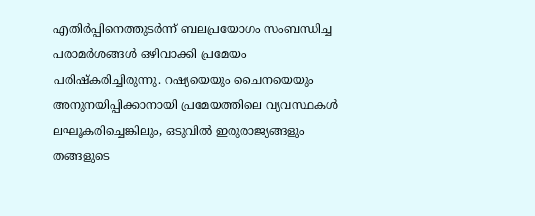എതിർപ്പിനെത്തുടർന്ന് ബലപ്രയോഗം സംബന്ധിച്ച പരാമർശങ്ങൾ ഒഴിവാക്കി പ്രമേയം പരിഷ്കരിച്ചിരുന്നു. റഷ്യയെയും ചൈനയെയും അനുനയിപ്പിക്കാനായി പ്രമേയത്തിലെ വ്യവസ്ഥകൾ ലഘൂകരിച്ചെങ്കിലും, ഒടുവിൽ ഇരുരാജ്യങ്ങളും തങ്ങളുടെ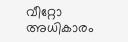വീറ്റോ അധികാരം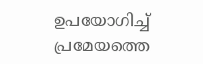ഉപയോഗിച്ച് പ്രമേയത്തെ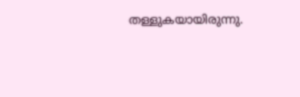തള്ളുകയായിരുന്നു.